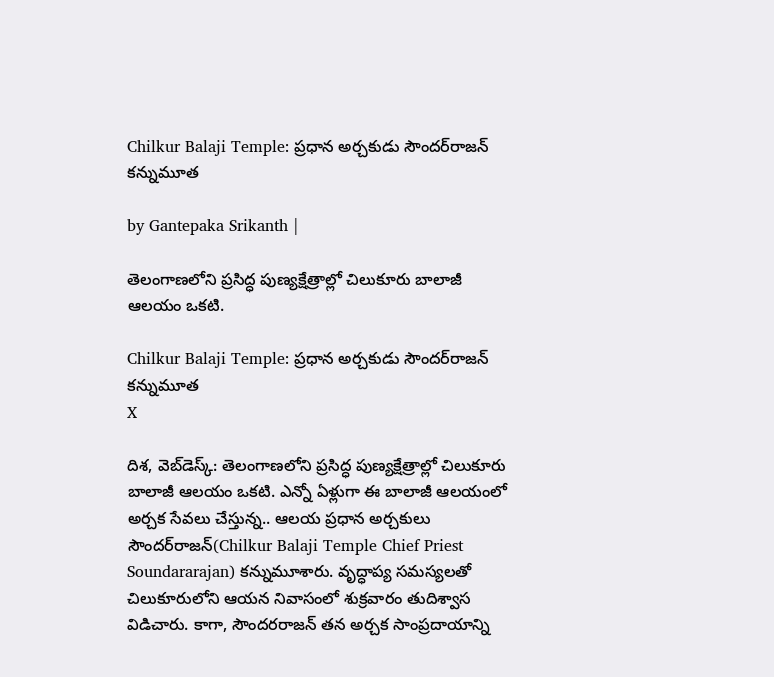Chilkur Balaji Temple: ప్రధాన అర్చకుడు సౌందర్‌రాజన్ కన్నుమూత

by Gantepaka Srikanth |

తెలంగాణలోని ప్రసిద్ధ పుణ్యక్షేత్రాల్లో చిలుకూరు బాలాజీ ఆలయం ఒకటి.

Chilkur Balaji Temple: ప్రధాన అర్చకుడు సౌందర్‌రాజన్ కన్నుమూత
X

దిశ, వెబ్‌డెస్క్: తెలంగాణలోని ప్రసిద్ధ పుణ్యక్షేత్రాల్లో చిలుకూరు బాలాజీ ఆలయం ఒకటి. ఎన్నో ఏళ్లుగా ఈ బాలాజీ ఆలయంలో అర్చక సేవలు చేస్తున్న.. ఆలయ ప్రధాన అర్చకులు సౌందర్‌రాజన్(Chilkur Balaji Temple Chief Priest Soundararajan) కన్నుమూశారు. వృద్ధాప్య సమస్యలతో చిలుకూరులోని ఆయన నివాసంలో శుక్రవారం తుదిశ్వాస విడిచారు. కాగా, సౌందరరాజన్ తన అర్చక సాంప్రదాయాన్ని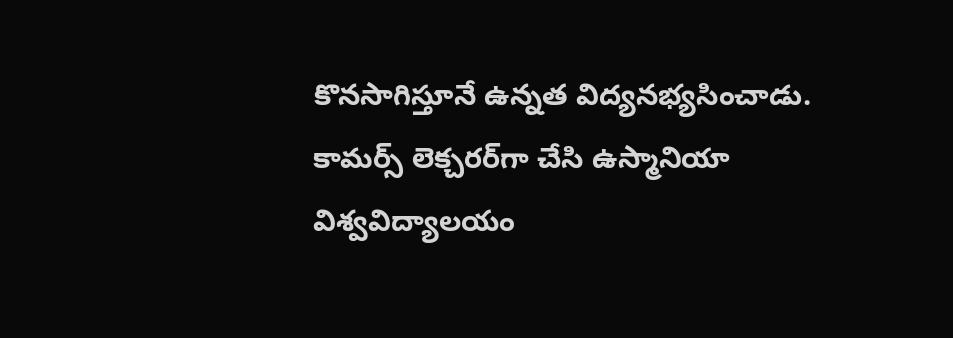కొనసాగిస్తూనే ఉన్నత విద్యనభ్యసించాడు. కామర్స్ లెక్చరర్‌గా చేసి ఉస్మానియా విశ్వవిద్యాలయం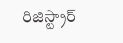రిజిస్ట్రార్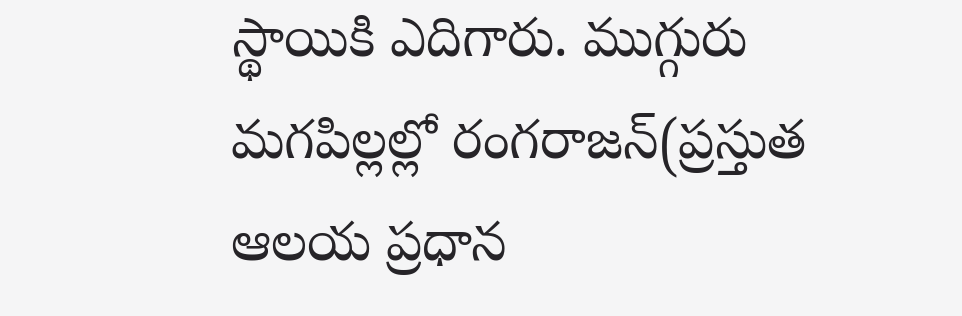స్థాయికి ఎదిగారు. ముగ్గురు మగపిల్లల్లో రంగరాజన్(ప్రస్తుత ఆలయ ప్రధాన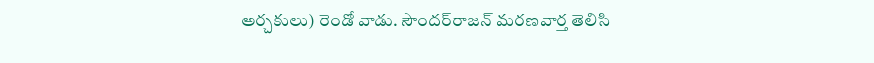అర్చకులు) రెండో వాడు. సౌందర్‌రాజన్ మరణవార్త తెలిసి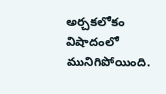అర్చకలోకం విషాదంలో మునిగిపోయింది.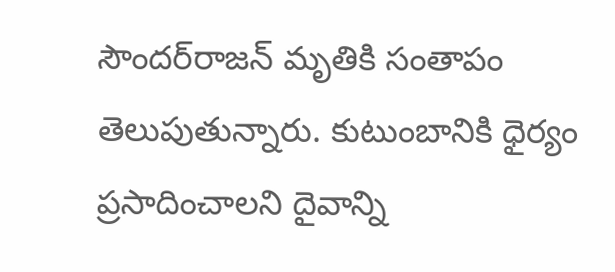సౌందర్‌రాజన్ మృతికి సంతాపం తెలుపుతున్నారు. కుటుంబానికి ధైర్యం ప్రసాదించాలని దైవాన్ని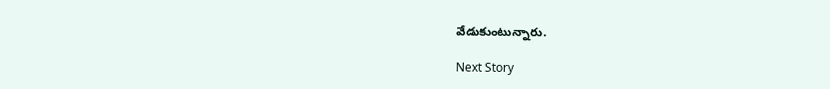వేడుకుంటున్నారు.

Next Story